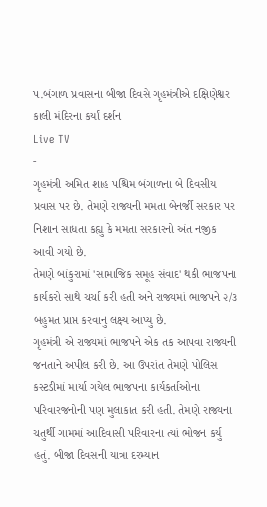પ.બંગાળ પ્રવાસના બીજા દિવસે ગૃહમંત્રીએ દક્ષિણેશ્વર કાલી મંદિરના કર્યાં દર્શન
Live TV
-
ગૃહમંત્રી અમિત શાહ પશ્ચિમ બંગાળના બે દિવસીય પ્રવાસ પર છે. તેમણે રાજ્યની મમતા બેનર્જી સરકાર પર નિશાન સાધતા કહ્યુ કે મમતા સરકારનો અંત નજીક આવી ગયો છે.
તેમણે બાંકુરામાં 'સામાજિક સમૂહ સંવાદ' થકી ભાજપના કાર્યકરો સાથે ચર્ચા કરી હતી અને રાજ્યમાં ભાજપને ૨/૩ બહુમત પ્રાપ્ત કરવાનુ લક્ષ્ય આપ્યુ છે.
ગૃહમંત્રી એ રાજ્યમાં ભાજપને એક તક આપવા રાજ્યની જનતાને અપીલ કરી છે. આ ઉપરાંત તેમણે પોલિસ કસ્ટડીમાં માર્યા ગયેલ ભાજપના કાર્યકર્તાઓના પરિવારજનોની પણ મુલાકાત કરી હતી. તેમણે રાજ્યના ચતુર્થી ગામમાં આદિવાસી પરિવારના ત્યાં ભોજન કર્યુ હતું. બીજા દિવસની યાત્રા દરમ્યાન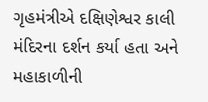ગૃહમંત્રીએ દક્ષિણેશ્વર કાલી મંદિરના દર્શન કર્યા હતા અને મહાકાળીની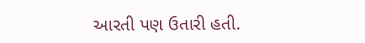આરતી પણ ઉતારી હતી.